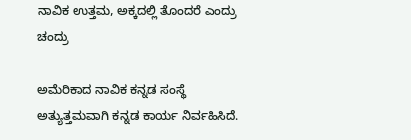ನಾವಿಕ ಉತ್ತಮ, ಅಕ್ಕದಲ್ಲಿ ತೊಂದರೆ ಎಂದ್ರು ಚಂದ್ರು

ಅಮೆರಿಕಾದ ನಾವಿಕ ಕನ್ನಡ ಸಂಸ್ಥೆ ಅತ್ಯುತ್ತಮವಾಗಿ ಕನ್ನಡ ಕಾರ್ಯ ನಿರ್ವಹಿಸಿದೆ.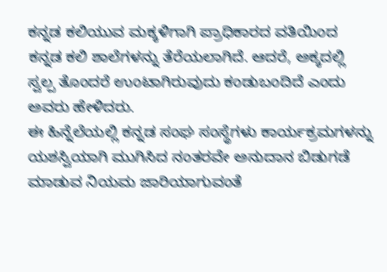ಕನ್ನಡ ಕಲಿಯುವ ಮಕ್ಕಳಿಗಾಗಿ ಪ್ರಾಧಿಕಾರದ ವತಿಯಿಂದ ಕನ್ನಡ ಕಲಿ ಶಾಲೆಗಳನ್ನು ತೆರೆಯಲಾಗಿದೆ. ಆದರೆ, ಅಕ್ಕದಲ್ಲಿ ಸ್ವಲ್ಪ ತೊಂದರೆ ಉಂಟಾಗಿರುವುದು ಕಂಡುಬಂದಿದೆ ಎಂದು ಅವರು ಹೇಳಿದರು.
ಈ ಹಿನ್ನೆಲೆಯಲ್ಲಿ ಕನ್ನಡ ಸಂಘ ಸಂಸ್ಥೆಗಳು ಕಾರ್ಯಕ್ರಮಗಳನ್ನು ಯಶಸ್ವಿಯಾಗಿ ಮುಗಿಸಿದ ನಂತರವೇ ಅನುದಾನ ಬಿಡುಗಡೆ ಮಾಡುವ ನಿಯಮ ಜಾರಿಯಾಗುವಂತೆ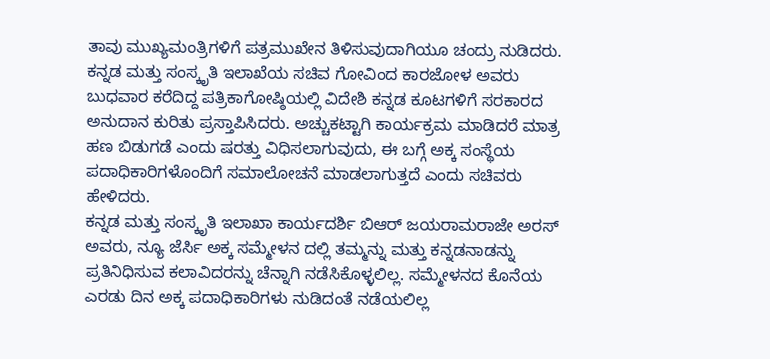ತಾವು ಮುಖ್ಯಮಂತ್ರಿಗಳಿಗೆ ಪತ್ರಮುಖೇನ ತಿಳಿಸುವುದಾಗಿಯೂ ಚಂದ್ರು ನುಡಿದರು.
ಕನ್ನಡ ಮತ್ತು ಸಂಸ್ಕೃತಿ ಇಲಾಖೆಯ ಸಚಿವ ಗೋವಿಂದ ಕಾರಜೋಳ ಅವರು ಬುಧವಾರ ಕರೆದಿದ್ದ ಪತ್ರಿಕಾಗೋಷ್ಠಿಯಲ್ಲಿ ವಿದೇಶಿ ಕನ್ನಡ ಕೂಟಗಳಿಗೆ ಸರಕಾರದ ಅನುದಾನ ಕುರಿತು ಪ್ರಸ್ತಾಪಿಸಿದರು. ಅಚ್ಚುಕಟ್ಟಾಗಿ ಕಾರ್ಯಕ್ರಮ ಮಾಡಿದರೆ ಮಾತ್ರ ಹಣ ಬಿಡುಗಡೆ ಎಂದು ಷರತ್ತು ವಿಧಿಸಲಾಗುವುದು, ಈ ಬಗ್ಗೆ ಅಕ್ಕ ಸಂಸ್ಥೆಯ ಪದಾಧಿಕಾರಿಗಳೊಂದಿಗೆ ಸಮಾಲೋಚನೆ ಮಾಡಲಾಗುತ್ತದೆ ಎಂದು ಸಚಿವರು ಹೇಳಿದರು.
ಕನ್ನಡ ಮತ್ತು ಸಂಸ್ಕೃತಿ ಇಲಾಖಾ ಕಾರ್ಯದರ್ಶಿ ಬಿಆರ್ ಜಯರಾಮರಾಜೇ ಅರಸ್ ಅವರು, ನ್ಯೂ ಜೆರ್ಸಿ ಅಕ್ಕ ಸಮ್ಮೇಳನ ದಲ್ಲಿ ತಮ್ಮನ್ನು ಮತ್ತು ಕನ್ನಡನಾಡನ್ನು ಪ್ರತಿನಿಧಿಸುವ ಕಲಾವಿದರನ್ನು ಚೆನ್ನಾಗಿ ನಡೆಸಿಕೊಳ್ಳಲಿಲ್ಲ. ಸಮ್ಮೇಳನದ ಕೊನೆಯ ಎರಡು ದಿನ ಅಕ್ಕ ಪದಾಧಿಕಾರಿಗಳು ನುಡಿದಂತೆ ನಡೆಯಲಿಲ್ಲ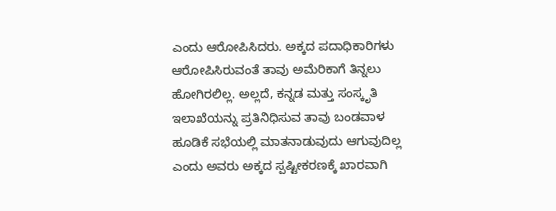ಎಂದು ಆರೋಪಿಸಿದರು. ಅಕ್ಕದ ಪದಾಧಿಕಾರಿಗಳು ಆರೋಪಿಸಿರುವಂತೆ ತಾವು ಅಮೆರಿಕಾಗೆ ತಿನ್ನಲು ಹೋಗಿರಲಿಲ್ಲ. ಅಲ್ಲದೆ, ಕನ್ನಡ ಮತ್ತು ಸಂಸ್ಕೃತಿ ಇಲಾಖೆಯನ್ನು ಪ್ರತಿನಿಧಿಸುವ ತಾವು ಬಂಡವಾಳ ಹೂಡಿಕೆ ಸಭೆಯಲ್ಲಿ ಮಾತನಾಡುವುದು ಆಗುವುದಿಲ್ಲ ಎಂದು ಅವರು ಅಕ್ಕದ ಸ್ಪಷ್ಟೀಕರಣಕ್ಕೆ ಖಾರವಾಗಿ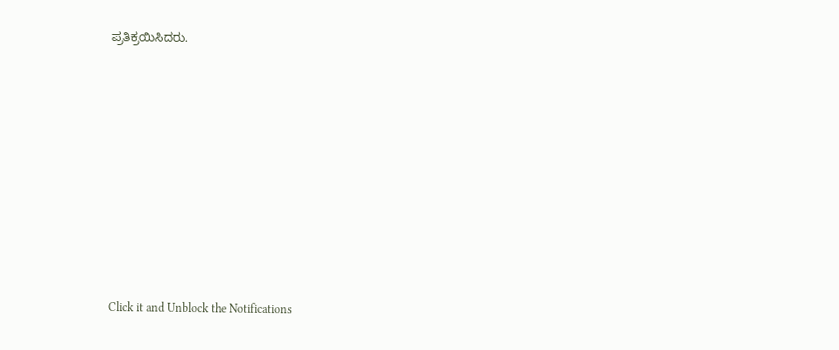ಪ್ರತಿಕ್ರಯಿಸಿದರು.












Click it and Unblock the Notifications